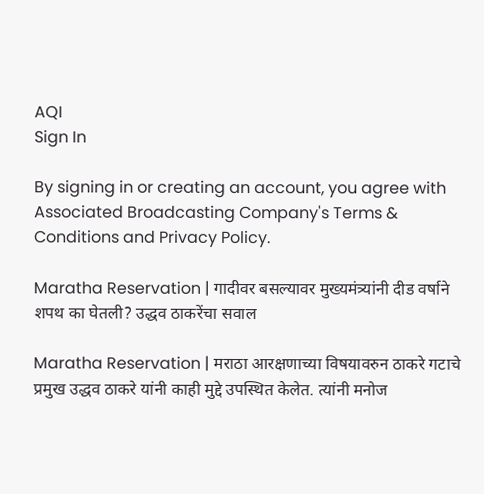AQI
Sign In

By signing in or creating an account, you agree with Associated Broadcasting Company's Terms & Conditions and Privacy Policy.

Maratha Reservation | गादीवर बसल्यावर मुख्यमंत्र्यांनी दीड वर्षाने शपथ का घेतली? उद्धव ठाकरेंचा सवाल

Maratha Reservation | मराठा आरक्षणाच्या विषयावरुन ठाकरे गटाचे प्रमुख उद्धव ठाकरे यांनी काही मुद्दे उपस्थित केलेत. त्यांनी मनोज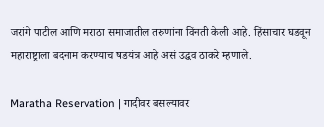जरांगे पाटील आणि मराठा समाजातील तरुणांना विंनती केली आहे. हिंसाचार घडवून महाराष्ट्राला बदनाम करण्याच षडयंत्र आहे असं उद्धव ठाकरे म्हणाले.

Maratha Reservation | गादीवर बसल्यावर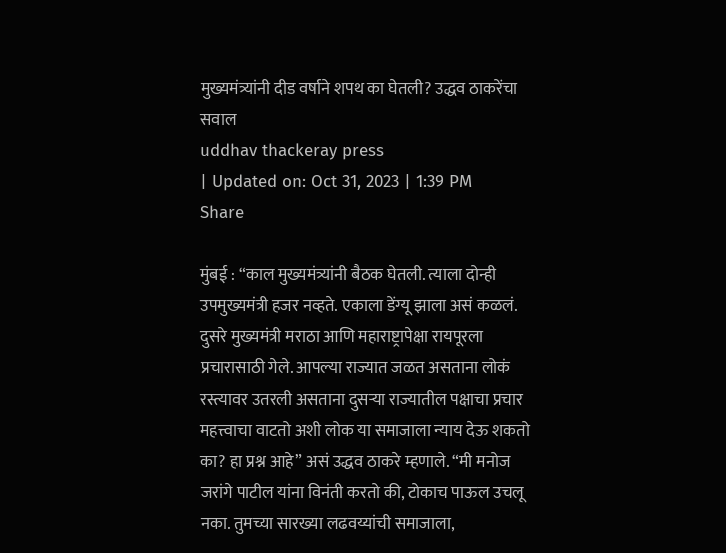मुख्यमंत्र्यांनी दीड वर्षाने शपथ का घेतली? उद्धव ठाकरेंचा सवाल
uddhav thackeray press
| Updated on: Oct 31, 2023 | 1:39 PM
Share

मुंबई : “काल मुख्यमंत्र्यांनी बैठक घेतली. त्याला दोन्ही उपमुख्यमंत्री हजर नव्हते. एकाला डेंग्यू झाला असं कळलं. दुसरे मुख्यमंत्री मराठा आणि महाराष्ट्रापेक्षा रायपूरला प्रचारासाठी गेले. आपल्या राज्यात जळत असताना लोकं रस्त्यावर उतरली असताना दुसऱ्या राज्यातील पक्षाचा प्रचार महत्त्वाचा वाटतो अशी लोक या समाजाला न्याय देऊ शकतो का? हा प्रश्न आहे” असं उद्धव ठाकरे म्हणाले. “मी मनोज जरांगे पाटील यांना विनंती करतो की, टोकाच पाऊल उचलू नका. तुमच्या सारख्या लढवय्यांची समाजाला,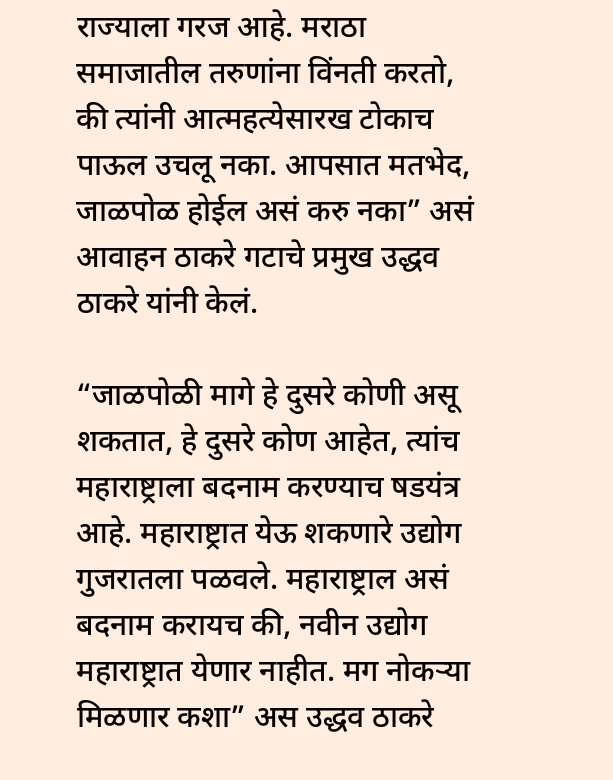राज्याला गरज आहे. मराठा समाजातील तरुणांना विंनती करतो, की त्यांनी आत्महत्येसारख टोकाच पाऊल उचलू नका. आपसात मतभेद, जाळपोळ होईल असं करु नका” असं आवाहन ठाकरे गटाचे प्रमुख उद्धव ठाकरे यांनी केलं.

“जाळपोळी मागे हे दुसरे कोणी असू शकतात, हे दुसरे कोण आहेत, त्यांच महाराष्ट्राला बदनाम करण्याच षडयंत्र आहे. महाराष्ट्रात येऊ शकणारे उद्योग गुजरातला पळवले. महाराष्ट्राल असं बदनाम करायच की, नवीन उद्योग महाराष्ट्रात येणार नाहीत. मग नोकऱ्या मिळणार कशा” अस उद्धव ठाकरे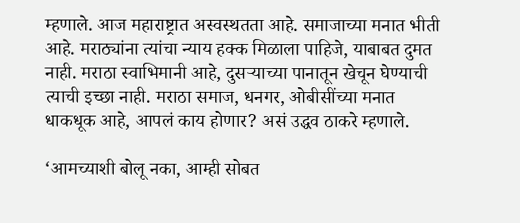म्हणाले. आज महाराष्ट्रात अस्वस्थतता आहे. समाजाच्या मनात भीती आहे. मराठ्यांना त्यांचा न्याय हक्क मिळाला पाहिजे, याबाबत दुमत नाही. मराठा स्वाभिमानी आहे, दुसऱ्याच्या पानातून खेचून घेण्याची त्याची इच्छा नाही. मराठा समाज, धनगर, ओबीसींच्या मनात धाकधूक आहे, आपलं काय होणार? असं उद्धव ठाकरे म्हणाले.

‘आमच्याशी बोलू नका, आम्ही सोबत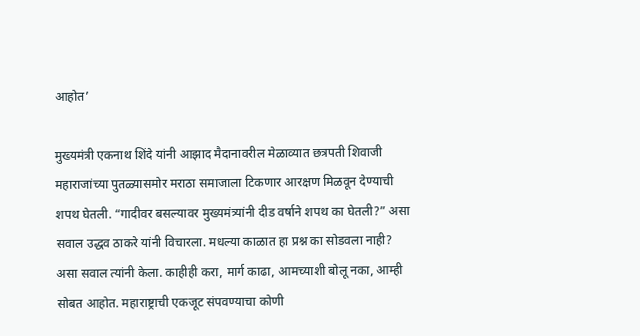आहोत’

मुख्यमंत्री एकनाथ शिंदे यांनी आझाद मैदानावरील मेळाव्यात छत्रपती शिवाजी महाराजांच्या पुतळ्यासमोर मराठा समाजाला टिकणार आरक्षण मिळवून देण्याची शपथ घेतली. “गादीवर बसल्यावर मुख्यमंत्र्यांनी दीड वर्षाने शपथ का घेतली?” असा सवाल उद्धव ठाकरे यांनी विचारला. मधल्या काळात हा प्रश्न का सोडवला नाही? असा सवाल त्यांनी केला. काहीही करा, मार्ग काढा, आमच्याशी बोलू नका, आम्ही सोबत आहोत. महाराष्ट्राची एकजूट संपवण्याचा कोणी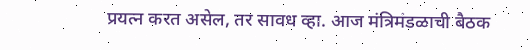प्रयत्न करत असेल, तर सावध व्हा. आज मंत्रिमंडळाची बैठक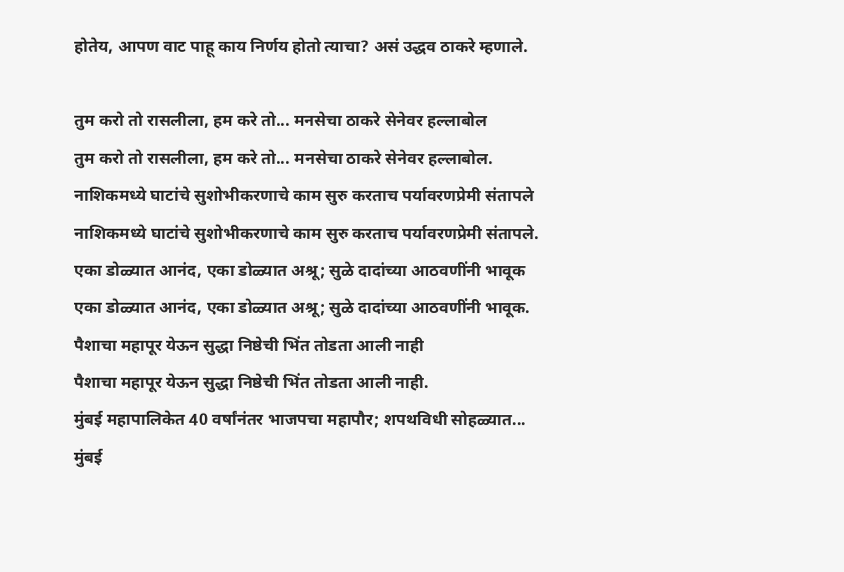होतेय, आपण वाट पाहू काय निर्णय होतो त्याचा? असं उद्धव ठाकरे म्हणाले.

तुम करो तो रासलीला, हम करे तो... मनसेचा ठाकरे सेनेवर हल्लाबोल
तुम करो तो रासलीला, हम करे तो... मनसेचा ठाकरे सेनेवर हल्लाबोल.
नाशिकमध्ये घाटांचे सुशोभीकरणाचे काम सुरु करताच पर्यावरणप्रेमी संतापले
नाशिकमध्ये घाटांचे सुशोभीकरणाचे काम सुरु करताच पर्यावरणप्रेमी संतापले.
एका डोळ्यात आनंद, एका डोळ्यात अश्रू; सुळे दादांच्या आठवणींनी भावूक
एका डोळ्यात आनंद, एका डोळ्यात अश्रू; सुळे दादांच्या आठवणींनी भावूक.
पैशाचा महापूर येऊन सुद्धा निष्ठेची भिंत तोडता आली नाही
पैशाचा महापूर येऊन सुद्धा निष्ठेची भिंत तोडता आली नाही.
मुंबई महापालिकेत 40 वर्षांनंतर भाजपचा महापौर; शपथविधी सोहळ्यात...
मुंबई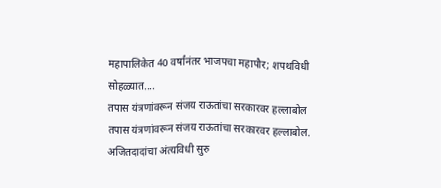महापालिकेत 40 वर्षांनंतर भाजपचा महापौर; शपथविधी सोहळ्यात....
तपास यंत्रणांवरून संजय राऊतांचा सरकारवर हल्लाबोल
तपास यंत्रणांवरून संजय राऊतांचा सरकारवर हल्लाबोल.
अजितदादांचा अंत्यविधी सुरु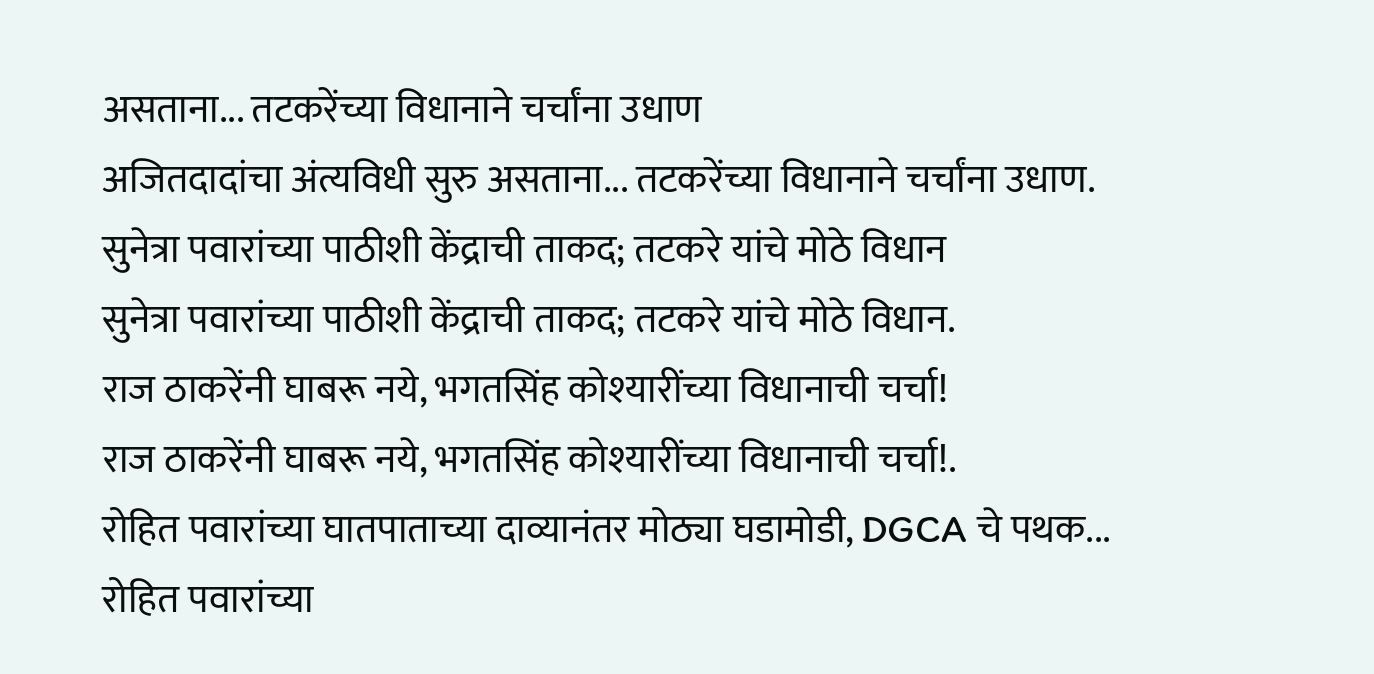असताना... तटकरेंच्या विधानाने चर्चांना उधाण
अजितदादांचा अंत्यविधी सुरु असताना... तटकरेंच्या विधानाने चर्चांना उधाण.
सुनेत्रा पवारांच्या पाठीशी केंद्राची ताकद; तटकरे यांचे मोठे विधान
सुनेत्रा पवारांच्या पाठीशी केंद्राची ताकद; तटकरे यांचे मोठे विधान.
राज ठाकरेंनी घाबरू नये, भगतसिंह कोश्यारींच्या विधानाची चर्चा!
राज ठाकरेंनी घाबरू नये, भगतसिंह कोश्यारींच्या विधानाची चर्चा!.
रोहित पवारांच्या घातपाताच्या दाव्यानंतर मोठ्या घडामोडी, DGCA चे पथक...
रोहित पवारांच्या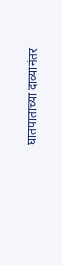घातपाताच्या दाव्यानंतर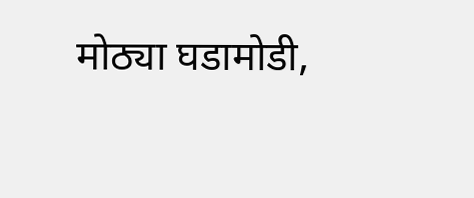मोठ्या घडामोडी,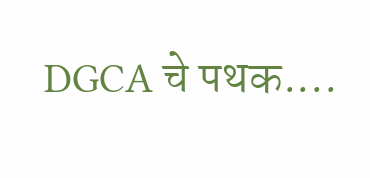DGCA चे पथक....